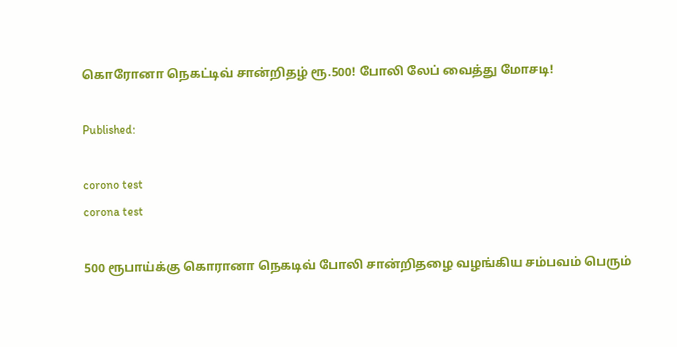கொரோனா நெகட்டிவ் சான்றிதழ் ரூ.500! போலி லேப் வைத்து மோசடி!

Published:

corono test
corona test

500 ரூபாய்க்கு கொரானா நெகடிவ் போலி சான்றிதழை வழங்கிய சம்பவம் பெரும்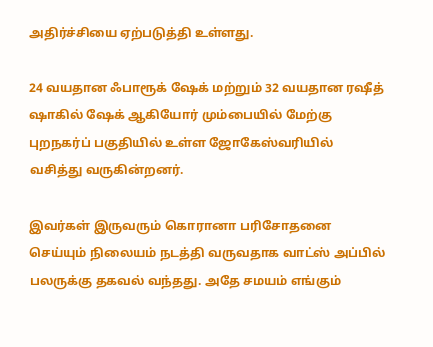அதிர்ச்சியை ஏற்படுத்தி உள்ளது.

24 வயதான ஃபாரூக் ஷேக் மற்றும் 32 வயதான ரஷீத் ஷாகில் ஷேக் ஆகியோர் மும்பையில் மேற்கு புறநகர்ப் பகுதியில் உள்ள ஜோகேஸ்வரியில் வசித்து வருகின்றனர்.

இவர்கள் இருவரும் கொரானா பரிசோதனை செய்யும் நிலையம் நடத்தி வருவதாக வாட்ஸ் அப்பில் பலருக்கு தகவல் வந்தது. அதே சமயம் எங்கும்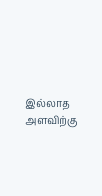இல்லாத அளவிற்கு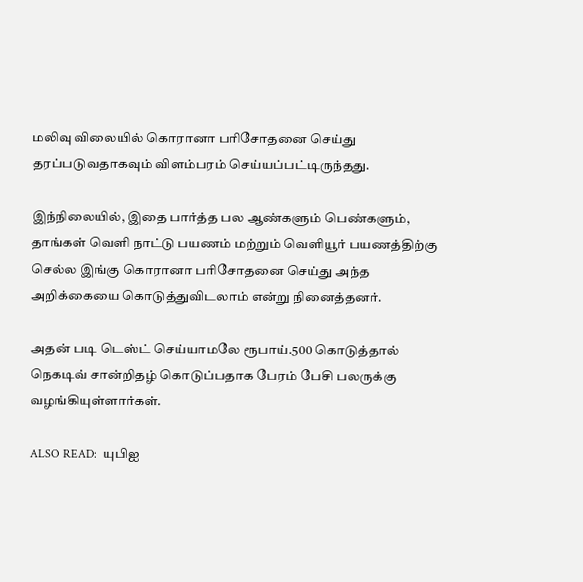மலிவு விலையில் கொரானா பரிசோதனை செய்து தரப்படுவதாகவும் விளம்பரம் செய்யப்பட்டிருந்தது.

இந்நிலையில், இதை பார்த்த பல ஆண்களும் பெண்களும், தாங்கள் வெளி நாட்டு பயணம் மற்றும் வெளியூர் பயணத்திற்கு செல்ல இங்கு கொரானா பரிசோதனை செய்து அந்த அறிக்கையை கொடுத்துவிடலாம் என்று நினைத்தனர்.

அதன் படி டெஸ்ட் செய்யாமலே ரூபாய்.500 கொடுத்தால் நெகடிவ் சான்றிதழ் கொடுப்பதாக பேரம் பேசி பலருக்கு வழங்கியுள்ளார்கள்.

ALSO READ:  யுபிஐ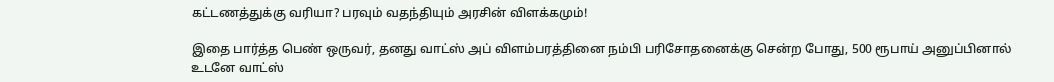கட்டணத்துக்கு வரியா? பரவும் வதந்தியும் அரசின் விளக்கமும்!

இதை பார்த்த பெண் ஒருவர், தனது வாட்ஸ் அப் விளம்பரத்தினை நம்பி பரிசோதனைக்கு சென்ற போது, 500 ரூபாய் அனுப்பினால் உடனே வாட்ஸ்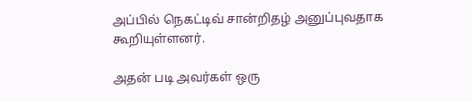அப்பில் நெகட்டிவ் சான்றிதழ் அனுப்புவதாக கூறியுள்ளனர்.

அதன் படி அவர்கள் ஒரு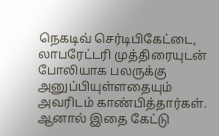நெகடிவ் செர்டிபிகேட்டை, லாபரேட்டரி முத்திரையுடன் போலியாக பலருக்கு அனுப்பியுள்ளதையும் அவரிடம் காண்பித்தார்கள். ஆனால் இதை கேட்டு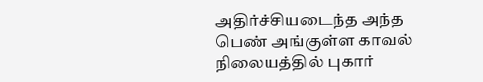அதிர்ச்சியடைந்த அந்த பெண் அங்குள்ள காவல் நிலையத்தில் புகார்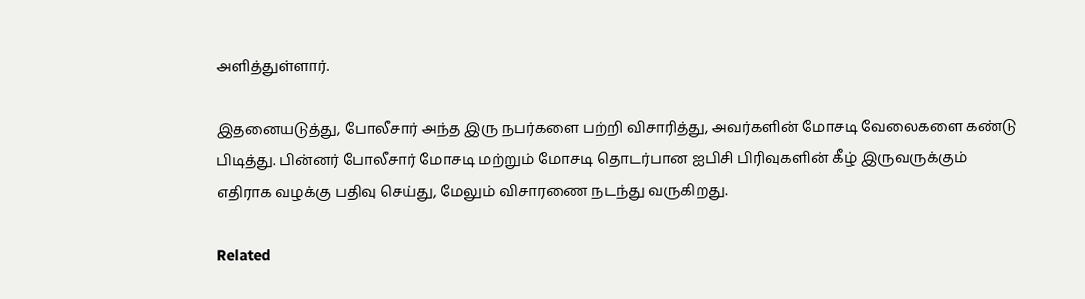அளித்துள்ளார்.

இதனையடுத்து, போலீசார் அந்த இரு நபர்களை பற்றி விசாரித்து, அவர்களின் மோசடி வேலைகளை கண்டு பிடித்து. பின்னர் போலீசார் மோசடி மற்றும் மோசடி தொடர்பான ஐபிசி பிரிவுகளின் கீழ் இருவருக்கும் எதிராக வழக்கு பதிவு செய்து, மேலும் விசாரணை நடந்து வருகிறது.

Related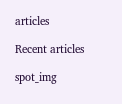articles

Recent articles

spot_img